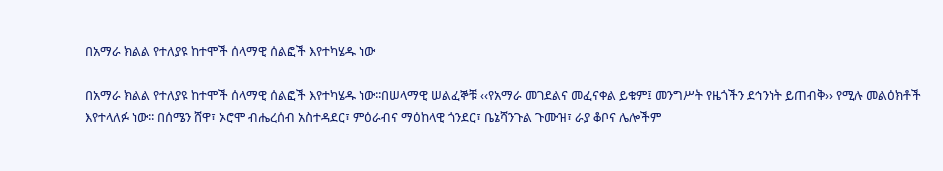በአማራ ክልል የተለያዩ ከተሞች ሰላማዊ ሰልፎች እየተካሄዱ ነው

በአማራ ክልል የተለያዩ ከተሞች ሰላማዊ ሰልፎች እየተካሄዱ ነው፡፡በሠላማዊ ሠልፈኞቹ ‹‹የአማራ መገደልና መፈናቀል ይቁም፤ መንግሥት የዜጎችን ደኅንነት ይጠብቅ›› የሚሉ መልዕክቶች እየተላለፉ ነው፡፡ በሰሜን ሸዋ፣ ኦሮሞ ብሔረሰብ አስተዳደር፣ ምዕራብና ማዕከላዊ ጎንደር፣ ቤኔሻንጉል ጉሙዝ፣ ራያ ቆቦና ሌሎችም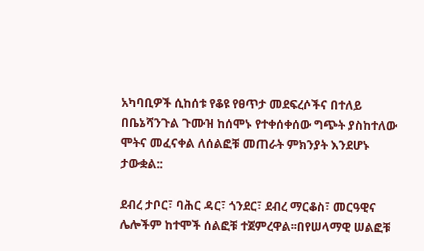አካባቢዎች ሲከሰቱ የቆዩ የፀጥታ መደፍረሶችና በተለይ በቤኔሻንጉል ጉሙዝ ከሰሞኑ የተቀሰቀሰው ግጭት ያስከተለው ሞትና መፈናቀል ለሰልፎቹ መጠራት ምክንያት እንደሆኑ ታውቋል::

ደብረ ታቦር፣ ባሕር ዳር፣ ጎንደር፣ ደብረ ማርቆስ፣ መርዓዊና ሌሎችም ከተሞች ሰልፎቹ ተጀምረዋል፡፡በየሠላማዊ ሠልፎቹ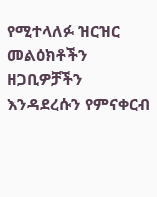የሚተላለፉ ዝርዝር መልዕክቶችን ዘጋቢዎቻችን እንዳደረሱን የምናቀርብ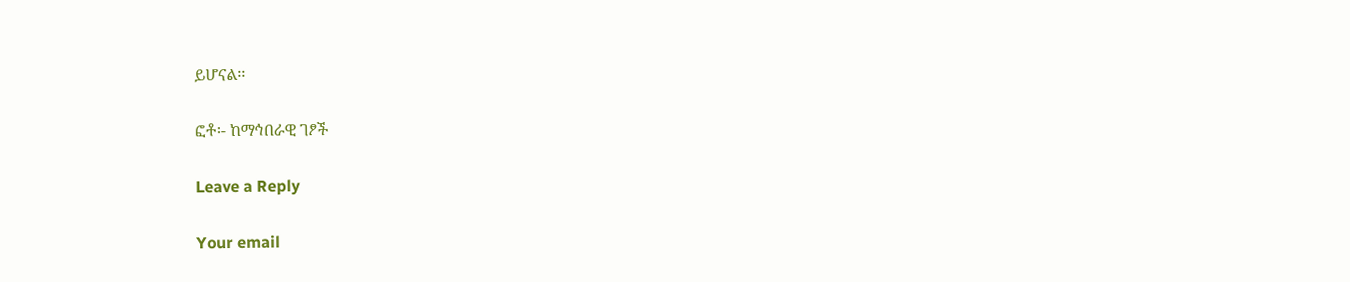ይሆናል፡፡

ፎቶ፡- ከማኅበራዊ ገፆች

Leave a Reply

Your email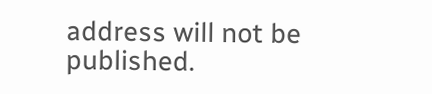address will not be published.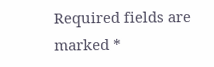Required fields are marked *